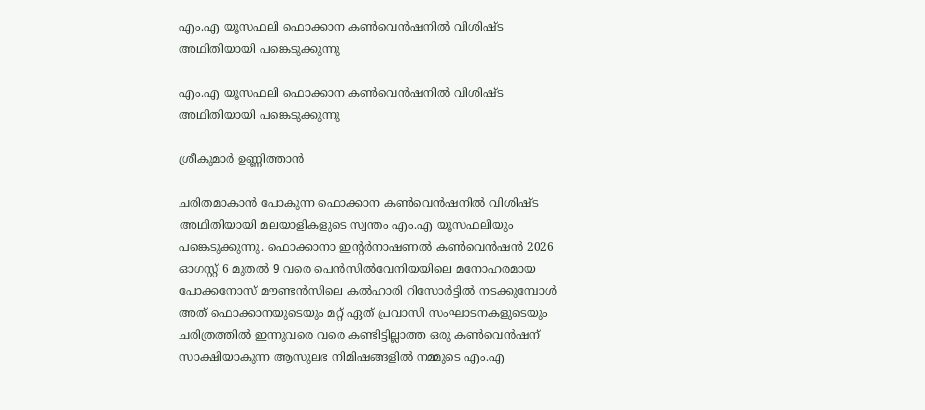എം.എ യൂസഫലി ഫൊക്കാന കൺവെൻഷനിൽ വിശിഷ്‌ട അഥിതിയായി പങ്കെടുക്കുന്നു

എം.എ യൂസഫലി ഫൊക്കാന കൺവെൻഷനിൽ വിശിഷ്‌ട അഥിതിയായി പങ്കെടുക്കുന്നു

ശ്രീകുമാർ ഉണ്ണിത്താൻ

ചരിതമാകാൻ പോകുന്ന ഫൊക്കാന കൺവെൻഷനിൽ വിശിഷ്‌ട അഥിതിയായി മലയാളികളുടെ സ്വന്തം എം.എ യൂസഫലിയും പങ്കെടുക്കുന്നു. ഫൊക്കാനാ ഇന്റർനാഷണൽ കൺവെൻഷൻ 2026 ഓഗസ്റ്റ് 6 മുതൽ 9 വരെ പെൻസിൽവേനിയയിലെ മനോഹരമായ പോക്കനോസ് മൗണ്ടൻസിലെ കൽഹാരി റിസോർട്ടിൽ നടക്കുമ്പോൾ അത് ഫൊക്കാനയുടെയും മറ്റ് ഏത് പ്രവാസി സംഘാടനകളുടെയും ചരിത്രത്തിൽ ഇന്നുവരെ വരെ കണ്ടിട്ടില്ലാത്ത ഒരു കൺവെൻഷന് സാക്ഷിയാകുന്ന ആസുലഭ നിമിഷങ്ങളിൽ നമ്മുടെ എം.എ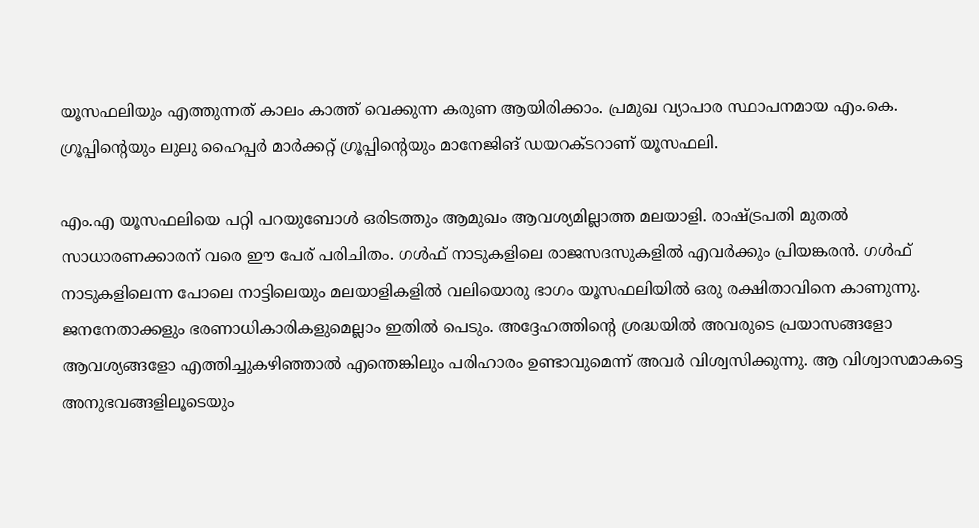യൂസഫലിയും എത്തുന്നത് കാലം കാത്ത് വെക്കുന്ന കരുണ ആയിരിക്കാം. പ്രമുഖ വ്യാപാര സ്ഥാപനമായ എം.കെ. ഗ്രൂപ്പിന്റെയും ലുലു ഹൈപ്പർ മാർക്കറ്റ് ഗ്രൂപ്പിന്റെയും മാനേജിങ് ഡയറക്ടറാണ് യൂസഫലി.

എം.എ യൂസഫലിയെ പറ്റി പറയുബോൾ ഒരിടത്തും ആമുഖം ആവശ്യമില്ലാത്ത മലയാളി. രാഷ്ട്രപതി മുതല്‍ സാധാരണക്കാരന് വരെ ഈ പേര് പരിചിതം. ഗൾഫ് നാടുകളിലെ രാജസദസുകളിൽ എവർക്കും പ്രിയങ്കരൻ. ഗള്‍ഫ് നാടുകളിലെന്ന പോലെ നാട്ടിലെയും മലയാളികളില്‍ വലിയൊരു ഭാഗം യൂസഫലിയില്‍ ഒരു രക്ഷിതാവിനെ കാണുന്നു. ജനനേതാക്കളും ഭരണാധികാരികളുമെല്ലാം ഇതില്‍ പെടും. അദ്ദേഹത്തിന്റെ ശ്രദ്ധയില്‍ അവരുടെ പ്രയാസങ്ങളോ ആവശ്യങ്ങളോ എത്തിച്ചുകഴിഞ്ഞാല്‍ എന്തെങ്കിലും പരിഹാരം ഉണ്ടാവുമെന്ന് അവര്‍ വിശ്വസിക്കുന്നു. ആ വിശ്വാസമാകട്ടെ അനുഭവങ്ങളിലൂടെയും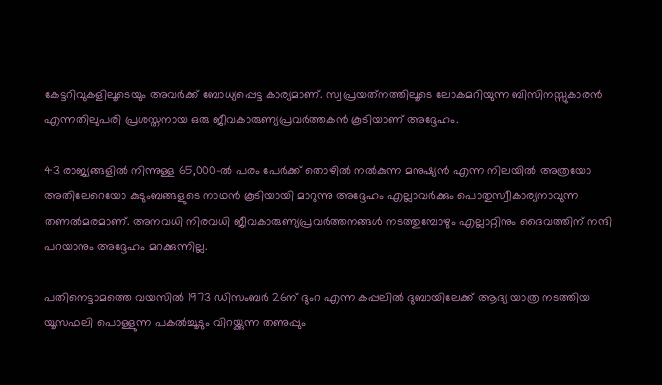കേട്ടറിവുകളിലൂടെയും അവര്‍ക്ക് ബോധ്യപ്പെട്ട കാര്യമാണ്. സ്വപ്രയത്‌നത്തിലൂടെ ലോകമറിയുന്ന ബിസിനസ്സുകാരൻ എന്നതിലുപരി പ്രശസ്തനായ ഒരു ജീവകാരുണ്യപ്രവര്‍ത്തകൻ കൂടിയാണ് അദ്ദേഹം.

43 രാജ്യങ്ങളില്‍ നിന്നുള്ള 65,000-ല്‍ പരം പേര്‍ക്ക് തൊഴില്‍ നല്‍കുന്ന മനുഷ്യന്‍ എന്ന നിലയില്‍ അത്രയോ അതിലേറെയോ കുടുംബങ്ങളുടെ നാഥന്‍ കൂടിയായി മാറുന്നു അദ്ദേഹം എല്ലാവര്‍ക്കും പൊതുസ്വീകാര്യനാവുന്ന തണല്‍മരമാണ്. അനവധി നിരവധി ജീവകാരുണ്യപ്രവര്‍ത്തനങ്ങള്‍ നടത്തുമ്പോഴും എല്ലാറ്റിനും ദൈവത്തിന് നന്ദി പറയാനും അദ്ദേഹം മറക്കുന്നില്ല.

പതിനെട്ടാമത്തെ വയസിൽ 1973 ഡിസംബർ 26ന് ദുംറ എന്ന കപ്പലിൽ ദുബായിലേക്ക് ആദ്യ യാത്ര നടത്തിയ യൂസഫലി പൊള്ളുന്ന പകൽച്ചൂടും വിറയ്ക്കുന്ന തണുപ്പും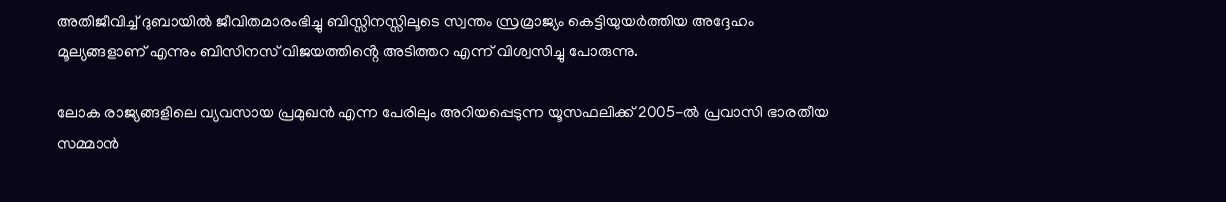അതിജീവിച്ച് ദുബായിൽ ജീവിതമാരംഭിച്ചു ബിസ്സിനസ്സിലൂടെ സ്വന്തം സ്രമ്രാജ്യം കെട്ടിയുയർത്തിയ അദ്ദേഹം മൂല്യങ്ങളാണ് എന്നും ബിസിനസ് വിജയത്തിൻ്റെ അടിത്തറ എന്ന് വിശ്വസിച്ചു പോരുന്നു.

ലോക രാജ്യങ്ങളിലെ വ്യവസായ പ്രമുഖൻ എന്ന പേരിലും അറിയപ്പെടുന്ന യൂസഫലിക്ക് 2005-ൽ പ്രവാസി ഭാരതീയ സമ്മാൻ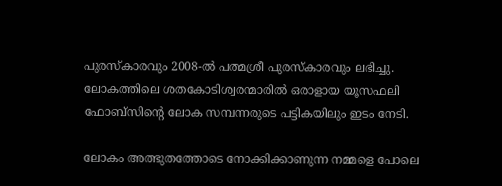പുരസ്കാരവും 2008-ൽ പത്മശ്രീ പുരസ്കാരവും ലഭിച്ചു. ലോകത്തിലെ ശതകോടിശ്വരന്മാരിൽ ഒരാളായ യൂസഫലി ഫോബ്സിൻ്റെ ലോക സമ്പന്നരുടെ പട്ടികയിലും ഇടം നേടി.

ലോകം അത്ഭുതത്തോടെ നോക്കിക്കാണുന്ന നമ്മളെ പോലെ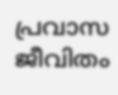പ്രവാസ ജീവിതം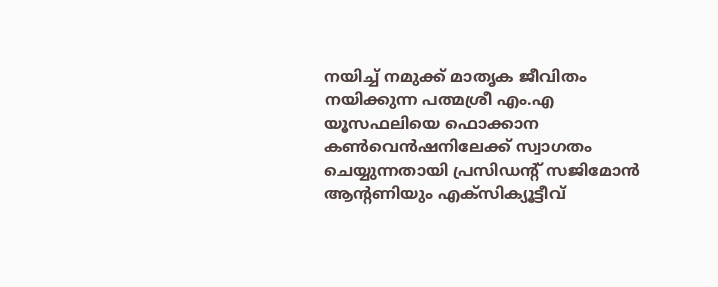നയിച്ച് നമുക്ക് മാതൃക ജീവിതം നയിക്കുന്ന പത്മശ്രീ എം.എ യൂസഫലിയെ ഫൊക്കാന കൺവെൻഷനിലേക്ക് സ്വാഗതം ചെയ്യുന്നതായി പ്രസിഡന്റ് സജിമോൻ ആന്റണിയും എക്സിക്യൂട്ടീവ്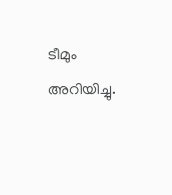ടീമും അറിയിച്ചു.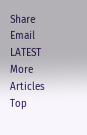Share Email
LATEST
More Articles
Top